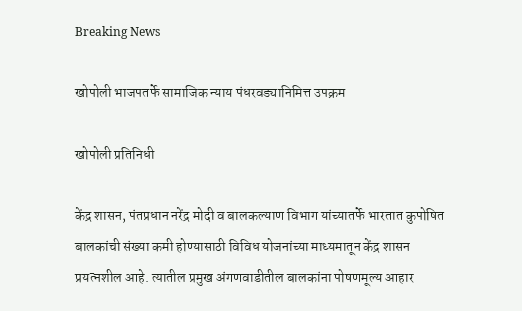Breaking News

खोपोली भाजपतर्फे सामाजिक न्याय पंधरवड्यानिमित्त उपक्रम

खोपोली प्रतिनिधी

केंद्र शासन, पंतप्रधान नरेंद्र मोदी व बालकल्याण विभाग यांच्यातर्फे भारतात कुपोषित बालकांची संख्या कमी होण्यासाठी विविध योजनांच्या माध्यमातून केंद्र शासन प्रयत्नशील आहे. त्यातील प्रमुख अंगणवाडीतील बालकांना पोषणमूल्य आहार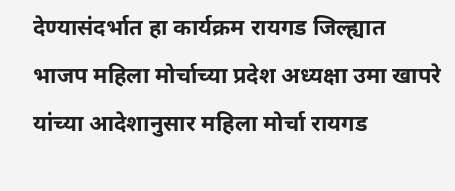देण्यासंदर्भात हा कार्यक्रम रायगड जिल्ह्यात भाजप महिला मोर्चाच्या प्रदेश अध्यक्षा उमा खापरे यांच्या आदेशानुसार महिला मोर्चा रायगड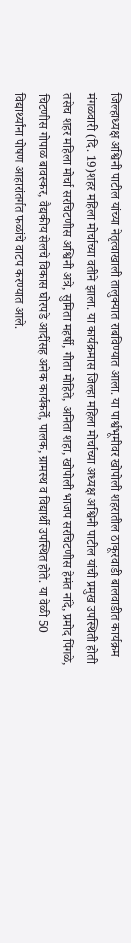जिल्हाध्यक्ष अश्विनी पाटील यांच्या नेतृत्वाखाली तालुक्यात राबविण्यात आला. या पार्श्वभूमीवर खोपोली शहरातील ठाकूरवाडी बालवाडीत कार्यक्रम मंगळवारी (दि. 19)शहर महिला मोर्चाच्या वतीने झाला. या कार्यक्रमास जिल्हा महिला मोर्चाच्या अध्यक्ष अश्विनी पाटील यांची प्रमुख उपस्थिती होती तसेच शहर महिला मोर्चा सरचिटणीस अश्विनी अत्रे, सुमिता महर्षी, गीता मोहिते, अनिता शहा, खोपोली भाजप सरचिटणीस हेमंत नांदे, प्रमोद पिंगळे, चिटणीस गोपाळ बावस्कर, वैद्यकीय सेलचे विकास घोरपडे आदींसह अनेक कार्यकर्ते, पालक, ग्रामस्थ व विद्यार्थी उपस्थित होते. या वेळी 50 विद्यार्थ्यांना पोषण आहारांतर्गत फळांचे वाटप करण्यात आले.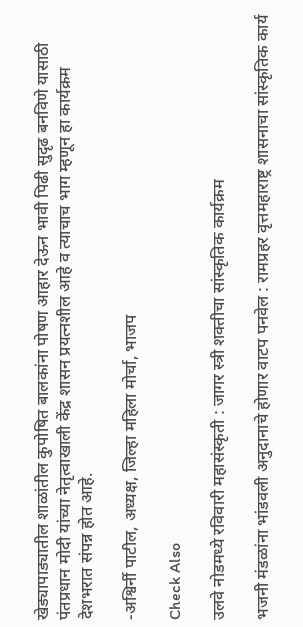खेड्यापाड्यातील शाळांतील कुपोषित बालकांना पोषण आहार देऊन भावी पिढी सुदृढ बनविणे यासाठी पंतप्रधान मोदी यांच्या नेतृत्वाखाली केंद्र शासन प्रयत्नशील आहे व त्याचाच भाग म्हणून हा कार्यक्रम देशभरात संपन्न होत आहे.

-अश्विर्नी पाटील, अध्यक्ष, जिल्हा महिला मोर्चा, भाजप

Check Also

उलवे नोडमध्ये रविवारी महासंस्कृती : जागर स्त्री शक्तीचा सांस्कृतिक कार्यक्रम

भजनी मंडळांना भांडवली अनुदानाचे होणार वाटप पनवेल : रामप्रहर वृत्तमहाराष्ट्र शासनाचा सांस्कृतिक कार्य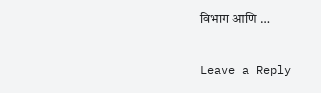विभाग आणि …

Leave a Reply